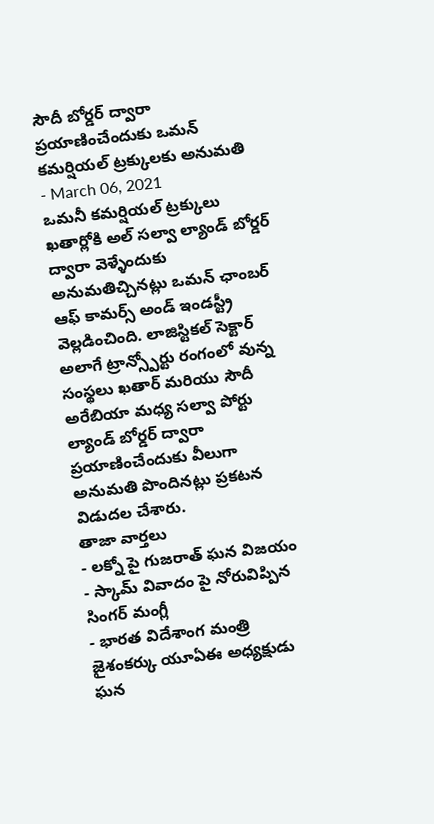సౌదీ బోర్డర్ ద్వారా ప్రయాణించేందుకు ఒమన్ కమర్షియల్ ట్రక్కులకు అనుమతి
- March 06, 2021
ఒమనీ కమర్షియల్ ట్రక్కులు ఖతార్లోకి అల్ సల్వా ల్యాండ్ బోర్డర్ ద్వారా వెళ్ళేందుకు అనుమతిచ్చినట్లు ఒమన్ ఛాంబర్ ఆఫ్ కామర్స్ అండ్ ఇండస్ట్రీ వెల్లడించింది. లాజిస్టికల్ సెక్టార్ అలాగే ట్రాన్స్పోర్టు రంగంలో వున్న సంస్థలు ఖతార్ మరియు సౌదీ అరేబియా మధ్య సల్వా పోర్టు ల్యాండ్ బోర్డర్ ద్వారా ప్రయాణించేందుకు వీలుగా అనుమతి పొందినట్లు ప్రకటన విడుదల చేశారు.
తాజా వార్తలు
- లక్నో పై గుజరాత్ ఘన విజయం
- స్కామ్ వివాదం పై నోరువిప్పిన సింగర్ మంగ్లీ
- భారత విదేశాంగ మంత్రి జైశంకర్కు యూఏఈ అధ్యక్షుడు ఘన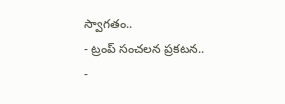స్వాగతం..
- ట్రంప్ సంచలన ప్రకటన..
-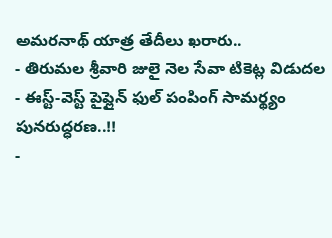అమరనాథ్ యాత్ర తేదీలు ఖరారు..
- తిరుమల శ్రీవారి జులై నెల సేవా టికెట్ల విడుదల
- ఈస్ట్-వెస్ట్ పైప్లైన్ ఫుల్ పంపింగ్ సామర్థ్యం పునరుద్ధరణ..!!
-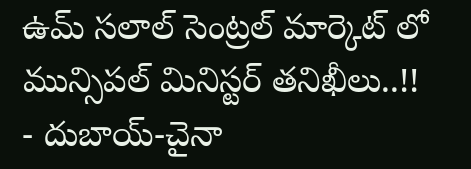ఉమ్ సలాల్ సెంట్రల్ మార్కెట్ లో మున్సిపల్ మినిస్టర్ తనిఖీలు..!!
- దుబాయ్-చైనా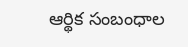ఆర్థిక సంబంధాల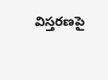విస్తరణపై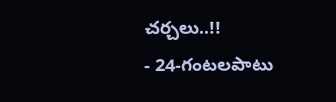చర్చలు..!!
- 24-గంటలపాటు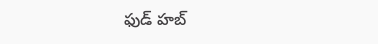ఫుడ్ హబ్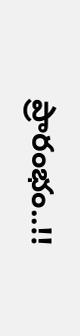ప్రారంభం..!!